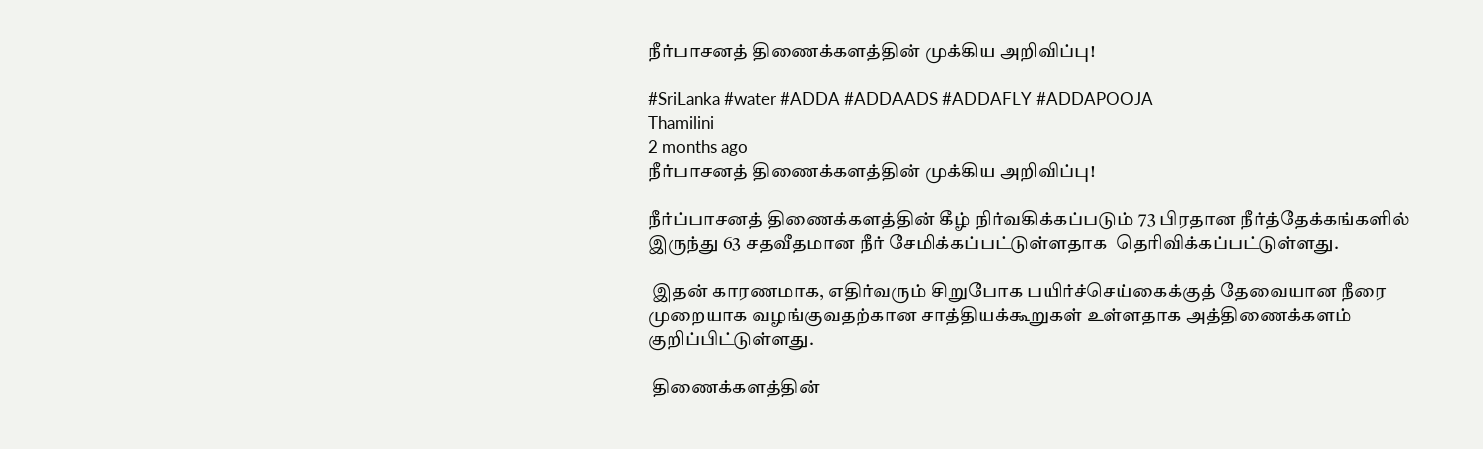நீர்பாசனத் திணைக்களத்தின் முக்கிய அறிவிப்பு!

#SriLanka #water #ADDA #ADDAADS #ADDAFLY #ADDAPOOJA
Thamilini
2 months ago
நீர்பாசனத் திணைக்களத்தின் முக்கிய அறிவிப்பு!

நீர்ப்பாசனத் திணைக்களத்தின் கீழ் நிர்வகிக்கப்படும் 73 பிரதான நீர்த்தேக்கங்களில் இருந்து 63 சதவீதமான நீர் சேமிக்கப்பட்டுள்ளதாக  தெரிவிக்கப்பட்டுள்ளது.

 இதன் காரணமாக, எதிர்வரும் சிறுபோக பயிர்ச்செய்கைக்குத் தேவையான நீரை முறையாக வழங்குவதற்கான சாத்தியக்கூறுகள் உள்ளதாக அத்திணைக்களம் குறிப்பிட்டுள்ளது.

 திணைக்களத்தின்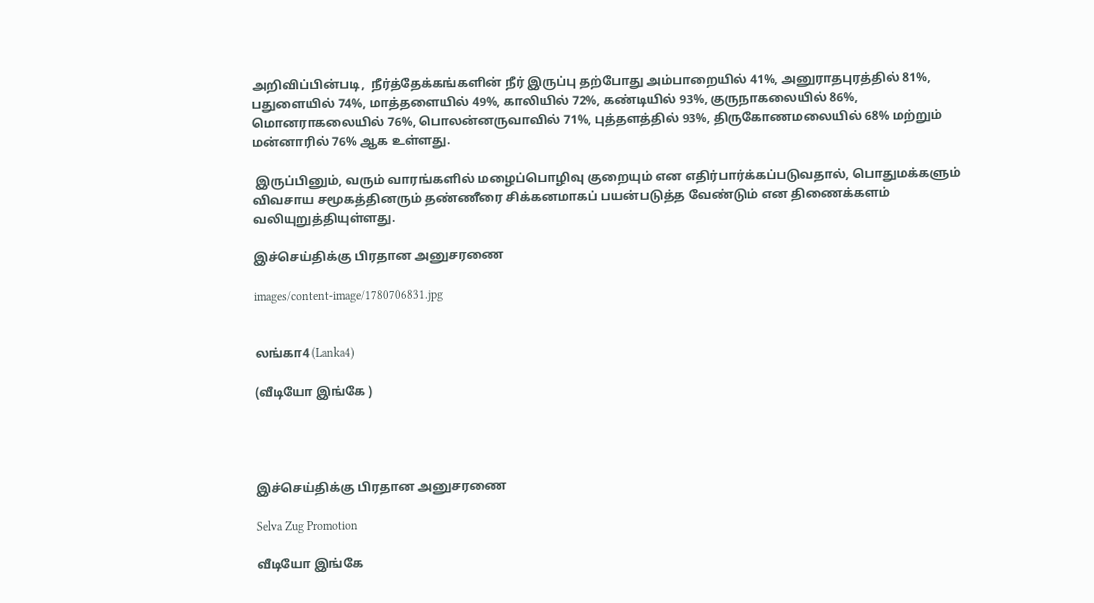அறிவிப்பின்படி,  நீர்த்தேக்கங்களின் நீர் இருப்பு தற்போது அம்பாறையில் 41%, அனுராதபுரத்தில் 81%, பதுளையில் 74%, மாத்தளையில் 49%, காலியில் 72%, கண்டியில் 93%, குருநாகலையில் 86%, மொனராகலையில் 76%, பொலன்னருவாவில் 71%, புத்தளத்தில் 93%, திருகோணமலையில் 68% மற்றும் மன்னாரில் 76% ஆக உள்ளது.

 இருப்பினும், வரும் வாரங்களில் மழைப்பொழிவு குறையும் என எதிர்பார்க்கப்படுவதால், பொதுமக்களும் விவசாய சமூகத்தினரும் தண்ணீரை சிக்கனமாகப் பயன்படுத்த வேண்டும் என திணைக்களம் வலியுறுத்தியுள்ளது.

இச்செய்திக்கு பிரதான அனுசரணை

images/content-image/1780706831.jpg


லங்கா4 (Lanka4)

(வீடியோ இங்கே )




இச்செய்திக்கு பிரதான அனுசரணை

Selva Zug Promotion

வீடியோ இங்கே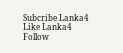Subcribe Lanka4
Like Lanka4
Follow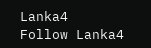Lanka4
Follow Lanka4